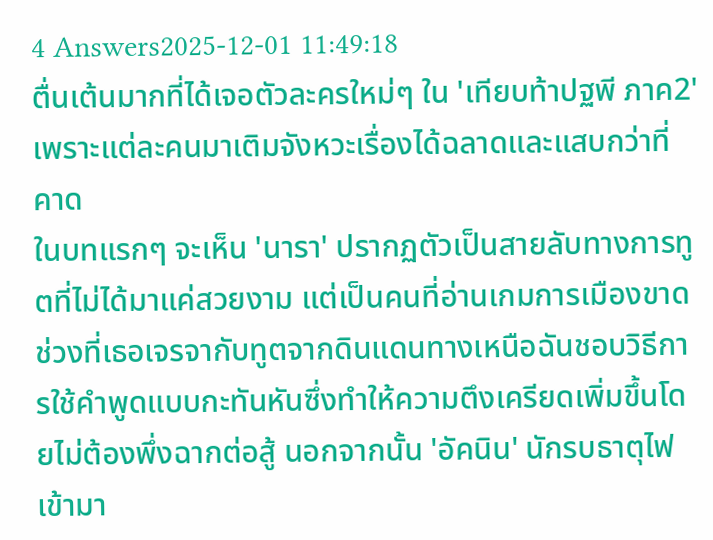4 Answers2025-12-01 11:49:18
ตื่นเต้นมากที่ได้เจอตัวละครใหม่ๆ ใน 'เทียบท้าปฐพี ภาค2' เพราะแต่ละคนมาเติมจังหวะเรื่องได้ฉลาดและแสบกว่าที่คาด
ในบทแรกๆ จะเห็น 'นารา' ปรากฏตัวเป็นสายลับทางการทูตที่ไม่ได้มาแค่สวยงาม แต่เป็นคนที่อ่านเกมการเมืองขาด ช่วงที่เธอเจรจากับทูตจากดินแดนทางเหนือฉันชอบวิธีการใช้คำพูดแบบกะทันหันซึ่งทำให้ความตึงเครียดเพิ่มขึ้นโดยไม่ต้องพึ่งฉากต่อสู้ นอกจากนั้น 'อัคนิน' นักรบธาตุไฟเข้ามา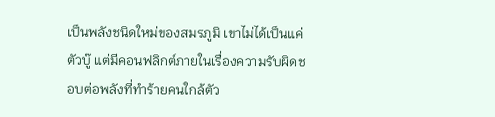เป็นพลังชนิดใหม่ของสมรภูมิ เขาไม่ได้เป็นแค่ตัวบู๊ แต่มีคอนฟลิกต์ภายในเรื่องความรับผิดชอบต่อพลังที่ทำร้ายคนใกล้ตัว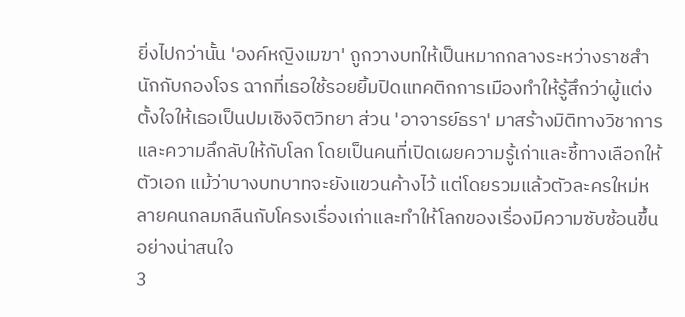ยิ่งไปกว่านั้น 'องค์หญิงเมฆา' ถูกวางบทให้เป็นหมากกลางระหว่างราชสำนักกับกองโจร ฉากที่เธอใช้รอยยิ้มปิดแทคติกการเมืองทำให้รู้สึกว่าผู้แต่งตั้งใจให้เธอเป็นปมเชิงจิตวิทยา ส่วน 'อาจารย์ธรา' มาสร้างมิติทางวิชาการและความลึกลับให้กับโลก โดยเป็นคนที่เปิดเผยความรู้เก่าและชี้ทางเลือกให้ตัวเอก แม้ว่าบางบทบาทจะยังแขวนค้างไว้ แต่โดยรวมแล้วตัวละครใหม่หลายคนกลมกลืนกับโครงเรื่องเก่าและทำให้โลกของเรื่องมีความซับซ้อนขึ้นอย่างน่าสนใจ
3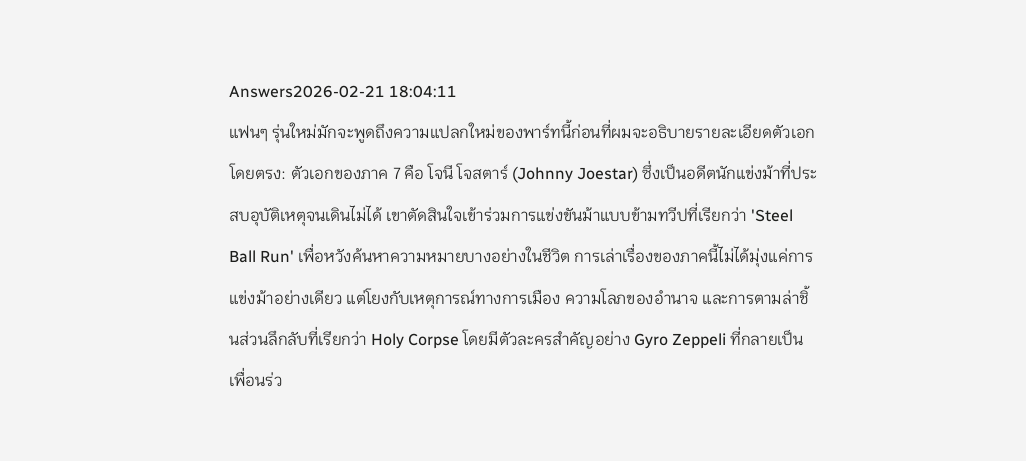Answers2026-02-21 18:04:11
แฟนๆ รุ่นใหม่มักจะพูดถึงความแปลกใหม่ของพาร์ทนี้ก่อนที่ผมจะอธิบายรายละเอียดตัวเอกโดยตรง: ตัวเอกของภาค 7 คือ โจนี โจสตาร์ (Johnny Joestar) ซึ่งเป็นอดีตนักแข่งม้าที่ประสบอุบัติเหตุจนเดินไม่ได้ เขาตัดสินใจเข้าร่วมการแข่งขันม้าแบบข้ามทวีปที่เรียกว่า 'Steel Ball Run' เพื่อหวังค้นหาความหมายบางอย่างในชีวิต การเล่าเรื่องของภาคนี้ไม่ได้มุ่งแค่การแข่งม้าอย่างเดียว แต่โยงกับเหตุการณ์ทางการเมือง ความโลภของอำนาจ และการตามล่าชิ้นส่วนลึกลับที่เรียกว่า Holy Corpse โดยมีตัวละครสำคัญอย่าง Gyro Zeppeli ที่กลายเป็นเพื่อนร่ว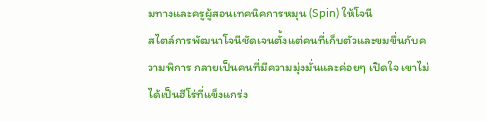มทางและครูผู้สอนเทคนิคการหมุน (Spin) ให้โจนี
สไตล์การพัฒนาโจนีชัดเจนตั้งแต่คนที่เก็บตัวและขมขื่นกับความพิการ กลายเป็นคนที่มีความมุ่งมั่นและค่อยๆ เปิดใจ เขาไม่ได้เป็นฮีโร่ที่แข็งแกร่ง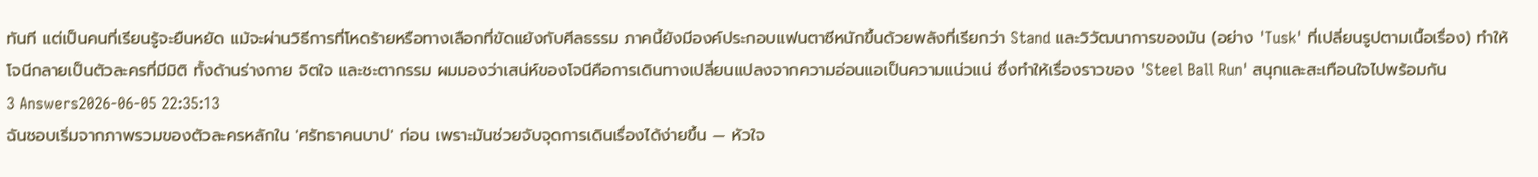ทันที แต่เป็นคนที่เรียนรู้จะยืนหยัด แม้จะผ่านวิธีการที่โหดร้ายหรือทางเลือกที่ขัดแย้งกับศีลธรรม ภาคนี้ยังมีองค์ประกอบแฟนตาซีหนักขึ้นด้วยพลังที่เรียกว่า Stand และวิวัฒนาการของมัน (อย่าง 'Tusk' ที่เปลี่ยนรูปตามเนื้อเรื่อง) ทำให้โจนีกลายเป็นตัวละครที่มีมิติ ทั้งด้านร่างกาย จิตใจ และชะตากรรม ผมมองว่าเสน่ห์ของโจนีคือการเดินทางเปลี่ยนแปลงจากความอ่อนแอเป็นความแน่วแน่ ซึ่งทำให้เรื่องราวของ 'Steel Ball Run' สนุกและสะเทือนใจไปพร้อมกัน
3 Answers2026-06-05 22:35:13
ฉันชอบเริ่มจากภาพรวมของตัวละครหลักใน 'ศรัทธาคนบาป' ก่อน เพราะมันช่วยจับจุดการเดินเรื่องได้ง่ายขึ้น — หัวใจ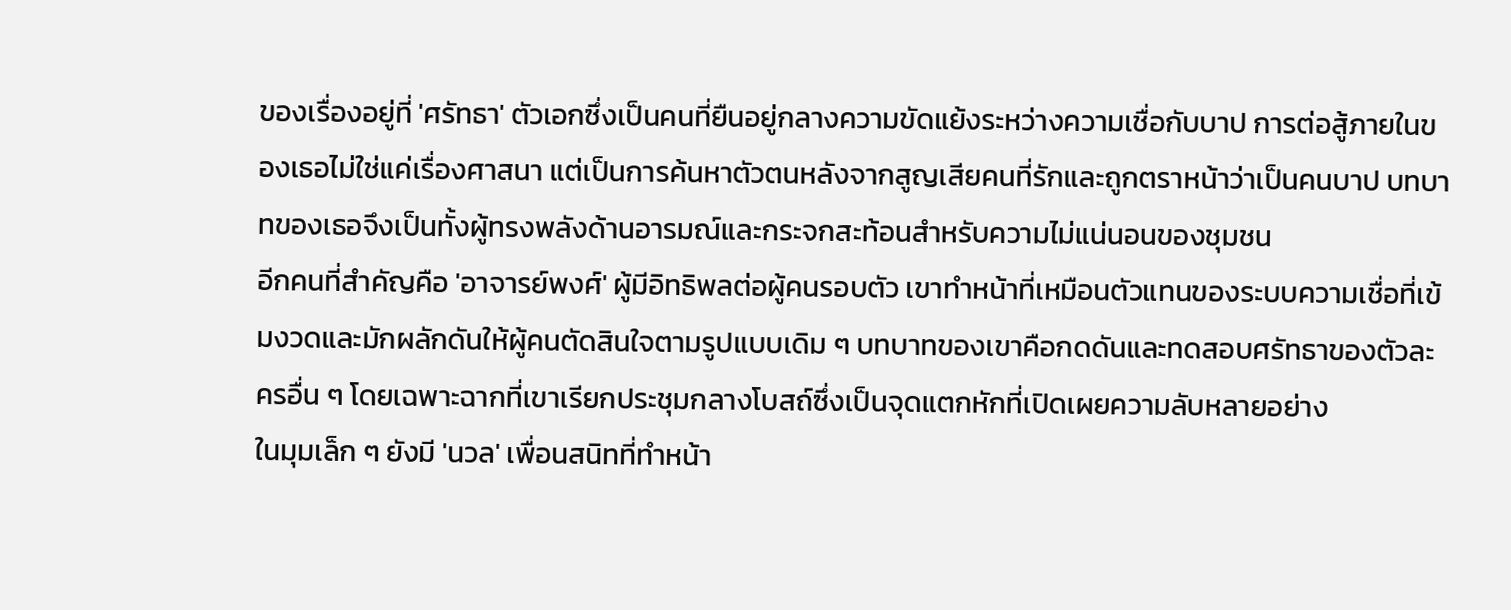ของเรื่องอยู่ที่ 'ศรัทธา' ตัวเอกซึ่งเป็นคนที่ยืนอยู่กลางความขัดแย้งระหว่างความเชื่อกับบาป การต่อสู้ภายในของเธอไม่ใช่แค่เรื่องศาสนา แต่เป็นการค้นหาตัวตนหลังจากสูญเสียคนที่รักและถูกตราหน้าว่าเป็นคนบาป บทบาทของเธอจึงเป็นทั้งผู้ทรงพลังด้านอารมณ์และกระจกสะท้อนสำหรับความไม่แน่นอนของชุมชน
อีกคนที่สำคัญคือ 'อาจารย์พงศ์' ผู้มีอิทธิพลต่อผู้คนรอบตัว เขาทำหน้าที่เหมือนตัวแทนของระบบความเชื่อที่เข้มงวดและมักผลักดันให้ผู้คนตัดสินใจตามรูปแบบเดิม ๆ บทบาทของเขาคือกดดันและทดสอบศรัทธาของตัวละครอื่น ๆ โดยเฉพาะฉากที่เขาเรียกประชุมกลางโบสถ์ซึ่งเป็นจุดแตกหักที่เปิดเผยความลับหลายอย่าง
ในมุมเล็ก ๆ ยังมี 'นวล' เพื่อนสนิทที่ทำหน้า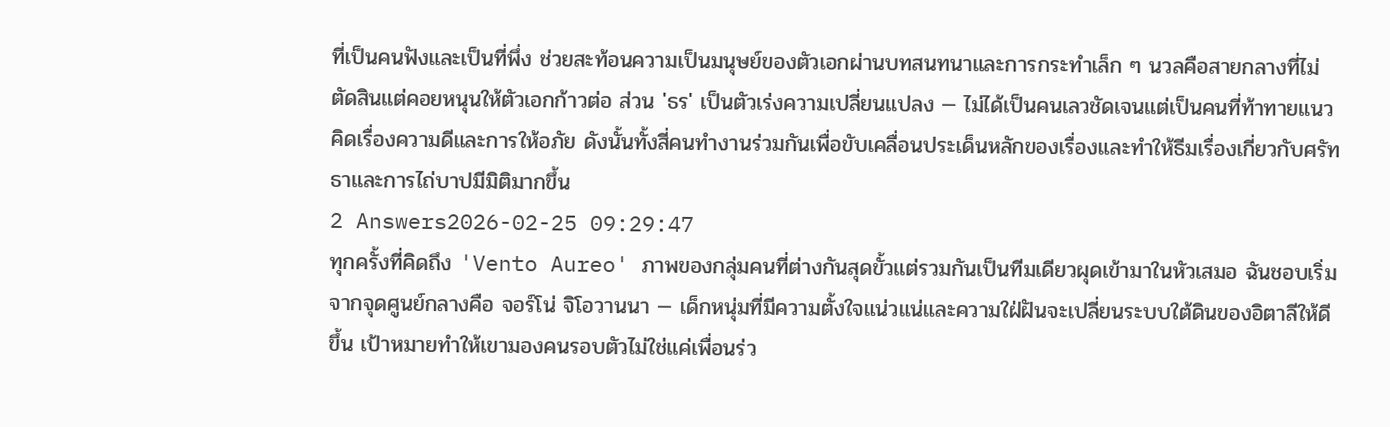ที่เป็นคนฟังและเป็นที่พึ่ง ช่วยสะท้อนความเป็นมนุษย์ของตัวเอกผ่านบทสนทนาและการกระทำเล็ก ๆ นวลคือสายกลางที่ไม่ตัดสินแต่คอยหนุนให้ตัวเอกก้าวต่อ ส่วน 'ธร' เป็นตัวเร่งความเปลี่ยนแปลง — ไม่ได้เป็นคนเลวชัดเจนแต่เป็นคนที่ท้าทายแนวคิดเรื่องความดีและการให้อภัย ดังนั้นทั้งสี่คนทำงานร่วมกันเพื่อขับเคลื่อนประเด็นหลักของเรื่องและทำให้ธีมเรื่องเกี่ยวกับศรัทธาและการไถ่บาปมีมิติมากขึ้น
2 Answers2026-02-25 09:29:47
ทุกครั้งที่คิดถึง 'Vento Aureo' ภาพของกลุ่มคนที่ต่างกันสุดขั้วแต่รวมกันเป็นทีมเดียวผุดเข้ามาในหัวเสมอ ฉันชอบเริ่มจากจุดศูนย์กลางคือ จอร์โน่ จิโอวานนา — เด็กหนุ่มที่มีความตั้งใจแน่วแน่และความใฝ่ฝันจะเปลี่ยนระบบใต้ดินของอิตาลีให้ดีขึ้น เป้าหมายทำให้เขามองคนรอบตัวไม่ใช่แค่เพื่อนร่ว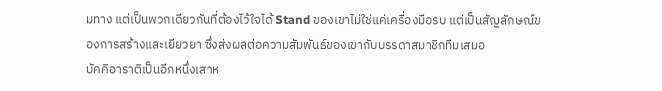มทาง แต่เป็นพวกเดียวกันที่ต้องไว้ใจได้ Stand ของเขาไม่ใช่แค่เครื่องมือรบ แต่เป็นสัญลักษณ์ของการสร้างและเยียวยา ซึ่งส่งผลต่อความสัมพันธ์ของเขากับบรรดาสมาชิกทีมเสมอ
บัคคิอาราติเป็นอีกหนึ่งเสาห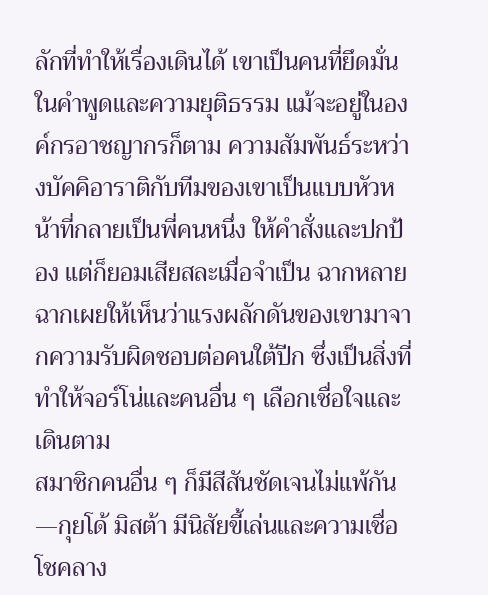ลักที่ทำให้เรื่องเดินได้ เขาเป็นคนที่ยึดมั่นในคำพูดและความยุติธรรม แม้จะอยู่ในองค์กรอาชญากรก็ตาม ความสัมพันธ์ระหว่างบัคคิอาราติกับทีมของเขาเป็นแบบหัวหน้าที่กลายเป็นพี่คนหนึ่ง ให้คำสั่งและปกป้อง แต่ก็ยอมเสียสละเมื่อจำเป็น ฉากหลายฉากเผยให้เห็นว่าแรงผลักดันของเขามาจากความรับผิดชอบต่อคนใต้ปีก ซึ่งเป็นสิ่งที่ทำให้จอร์โน่และคนอื่น ๆ เลือกเชื่อใจและเดินตาม
สมาชิกคนอื่น ๆ ก็มีสีสันชัดเจนไม่แพ้กัน—กุยโด้ มิสต้า มีนิสัยขี้เล่นและความเชื่อโชคลาง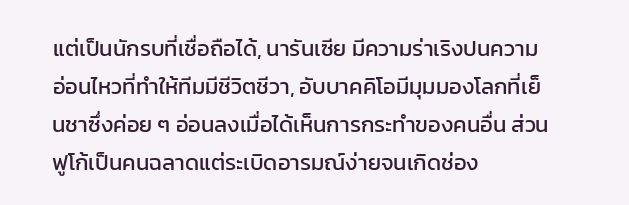แต่เป็นนักรบที่เชื่อถือได้, นารันเซีย มีความร่าเริงปนความอ่อนไหวที่ทำให้ทีมมีชีวิตชีวา, อับบาคคิโอมีมุมมองโลกที่เย็นชาซึ่งค่อย ๆ อ่อนลงเมื่อได้เห็นการกระทำของคนอื่น ส่วนฟูโก้เป็นคนฉลาดแต่ระเบิดอารมณ์ง่ายจนเกิดช่อง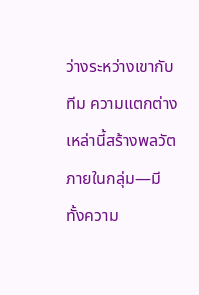ว่างระหว่างเขากับทีม ความแตกต่างเหล่านี้สร้างพลวัตภายในกลุ่ม—มีทั้งความ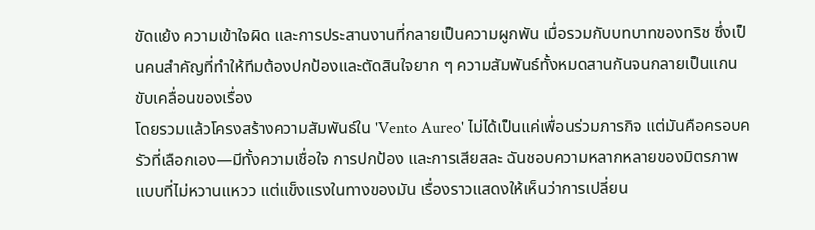ขัดแย้ง ความเข้าใจผิด และการประสานงานที่กลายเป็นความผูกพัน เมื่อรวมกับบทบาทของทริช ซึ่งเป็นคนสำคัญที่ทำให้ทีมต้องปกป้องและตัดสินใจยาก ๆ ความสัมพันธ์ทั้งหมดสานกันจนกลายเป็นแกนขับเคลื่อนของเรื่อง
โดยรวมแล้วโครงสร้างความสัมพันธ์ใน 'Vento Aureo' ไม่ได้เป็นแค่เพื่อนร่วมภารกิจ แต่มันคือครอบครัวที่เลือกเอง—มีทั้งความเชื่อใจ การปกป้อง และการเสียสละ ฉันชอบความหลากหลายของมิตรภาพแบบที่ไม่หวานแหวว แต่แข็งแรงในทางของมัน เรื่องราวแสดงให้เห็นว่าการเปลี่ยน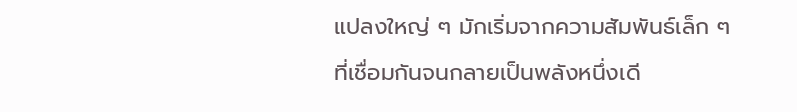แปลงใหญ่ ๆ มักเริ่มจากความสัมพันธ์เล็ก ๆ ที่เชื่อมกันจนกลายเป็นพลังหนึ่งเดี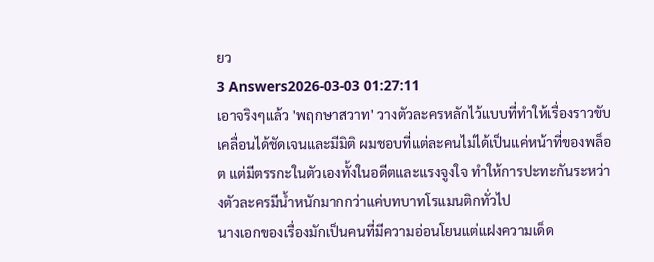ยว
3 Answers2026-03-03 01:27:11
เอาจริงๆแล้ว 'พฤกษาสวาท' วางตัวละครหลักไว้แบบที่ทำให้เรื่องราวขับเคลื่อนได้ชัดเจนและมีมิติ ผมชอบที่แต่ละคนไม่ได้เป็นแค่หน้าที่ของพล็อต แต่มีตรรกะในตัวเองทั้งในอดีตและแรงจูงใจ ทำให้การปะทะกันระหว่างตัวละครมีน้ำหนักมากกว่าแค่บทบาทโรแมนติกทั่วไป
นางเอกของเรื่องมักเป็นคนที่มีความอ่อนโยนแต่แฝงความเด็ด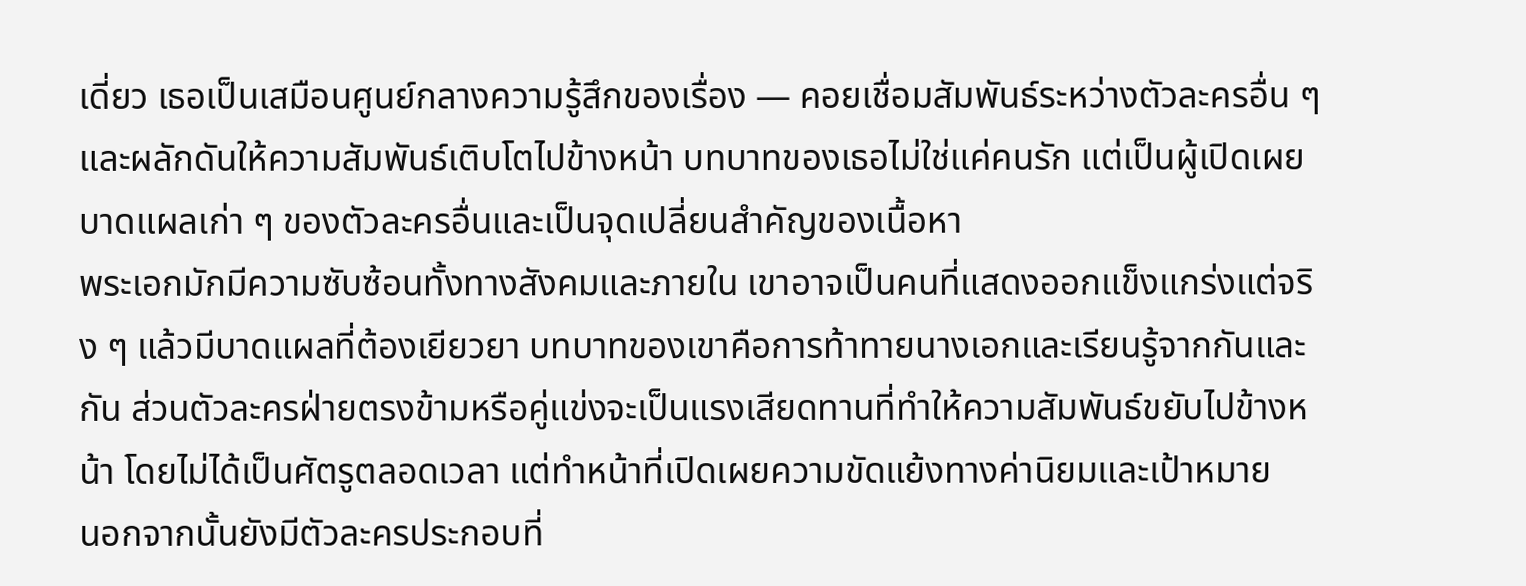เดี่ยว เธอเป็นเสมือนศูนย์กลางความรู้สึกของเรื่อง — คอยเชื่อมสัมพันธ์ระหว่างตัวละครอื่น ๆ และผลักดันให้ความสัมพันธ์เติบโตไปข้างหน้า บทบาทของเธอไม่ใช่แค่คนรัก แต่เป็นผู้เปิดเผยบาดแผลเก่า ๆ ของตัวละครอื่นและเป็นจุดเปลี่ยนสำคัญของเนื้อหา
พระเอกมักมีความซับซ้อนทั้งทางสังคมและภายใน เขาอาจเป็นคนที่แสดงออกแข็งแกร่งแต่จริง ๆ แล้วมีบาดแผลที่ต้องเยียวยา บทบาทของเขาคือการท้าทายนางเอกและเรียนรู้จากกันและกัน ส่วนตัวละครฝ่ายตรงข้ามหรือคู่แข่งจะเป็นแรงเสียดทานที่ทำให้ความสัมพันธ์ขยับไปข้างหน้า โดยไม่ได้เป็นศัตรูตลอดเวลา แต่ทำหน้าที่เปิดเผยความขัดแย้งทางค่านิยมและเป้าหมาย
นอกจากนั้นยังมีตัวละครประกอบที่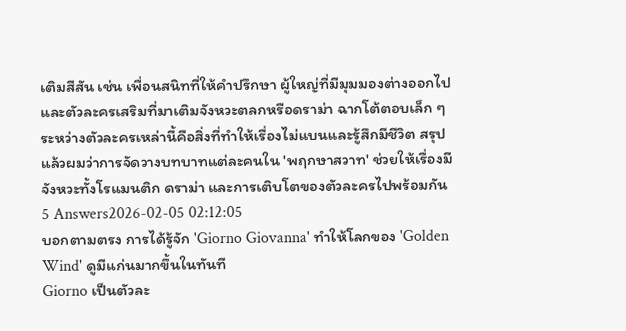เติมสีสัน เช่น เพื่อนสนิทที่ให้คำปรึกษา ผู้ใหญ่ที่มีมุมมองต่างออกไป และตัวละครเสริมที่มาเติมจังหวะตลกหรือดราม่า ฉากโต้ตอบเล็ก ๆ ระหว่างตัวละครเหล่านี้คือสิ่งที่ทำให้เรื่องไม่แบนและรู้สึกมีชีวิต สรุปแล้วผมว่าการจัดวางบทบาทแต่ละคนใน 'พฤกษาสวาท' ช่วยให้เรื่องมีจังหวะทั้งโรแมนติก ดราม่า และการเติบโตของตัวละครไปพร้อมกัน
5 Answers2026-02-05 02:12:05
บอกตามตรง การได้รู้จัก 'Giorno Giovanna' ทำให้โลกของ 'Golden Wind' ดูมีแก่นมากขึ้นในทันที
Giorno เป็นตัวละ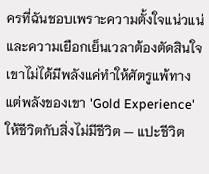ครที่ฉันชอบเพราะความตั้งใจแน่วแน่และความเยือกเย็นเวลาต้องตัดสินใจ เขาไม่ได้มีพลังแค่ทำให้ศัตรูแพ้ทาง แต่พลังของเขา 'Gold Experience' ให้ชีวิตกับสิ่งไม่มีชีวิต — แปะชีวิต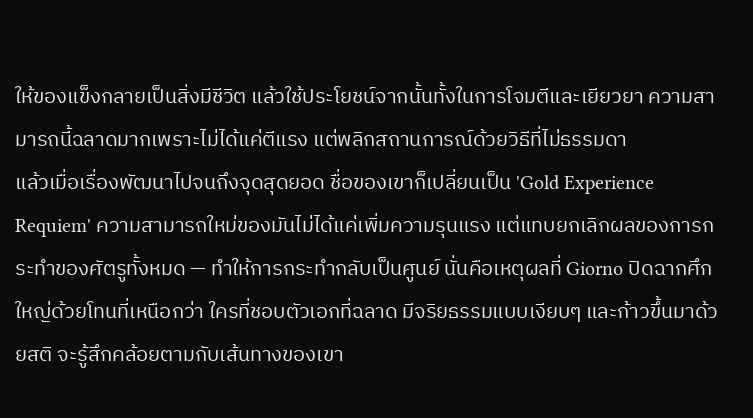ให้ของแข็งกลายเป็นสิ่งมีชีวิต แล้วใช้ประโยชน์จากนั้นทั้งในการโจมตีและเยียวยา ความสามารถนี้ฉลาดมากเพราะไม่ได้แค่ตีแรง แต่พลิกสถานการณ์ด้วยวิธีที่ไม่ธรรมดา
แล้วเมื่อเรื่องพัฒนาไปจนถึงจุดสุดยอด ชื่อของเขาก็เปลี่ยนเป็น 'Gold Experience Requiem' ความสามารถใหม่ของมันไม่ได้แค่เพิ่มความรุนแรง แต่แทบยกเลิกผลของการกระทำของศัตรูทั้งหมด — ทำให้การกระทำกลับเป็นศูนย์ นั่นคือเหตุผลที่ Giorno ปิดฉากศึกใหญ่ด้วยโทนที่เหนือกว่า ใครที่ชอบตัวเอกที่ฉลาด มีจริยธรรมแบบเงียบๆ และก้าวขึ้นมาด้วยสติ จะรู้สึกคล้อยตามกับเส้นทางของเขา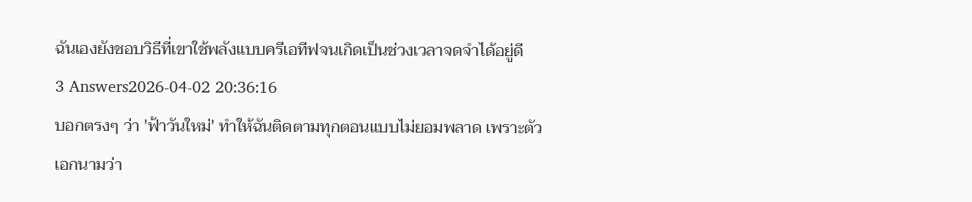ฉันเองยังชอบวิธีที่เขาใช้พลังแบบครีเอทีฟจนเกิดเป็นช่วงเวลาจดจำได้อยู่ดี
3 Answers2026-04-02 20:36:16
บอกตรงๆ ว่า 'ฟ้าวันใหม่' ทำให้ฉันติดตามทุกตอนแบบไม่ยอมพลาด เพราะตัวเอกนามว่า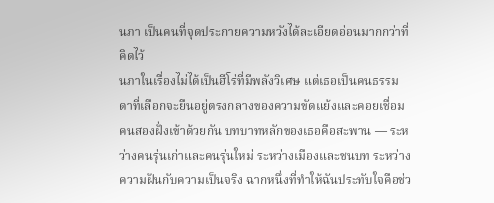นภา เป็นคนที่จุดประกายความหวังได้ละเอียดอ่อนมากกว่าที่คิดไว้
นภาในเรื่องไม่ได้เป็นฮีโร่ที่มีพลังวิเศษ แต่เธอเป็นคนธรรมดาที่เลือกจะยืนอยู่ตรงกลางของความขัดแย้งและคอยเชื่อมคนสองฝั่งเข้าด้วยกัน บทบาทหลักของเธอคือสะพาน — ระหว่างคนรุ่นเก่าและคนรุ่นใหม่ ระหว่างเมืองและชนบท ระหว่างความฝันกับความเป็นจริง ฉากหนึ่งที่ทำให้ฉันประทับใจคือช่ว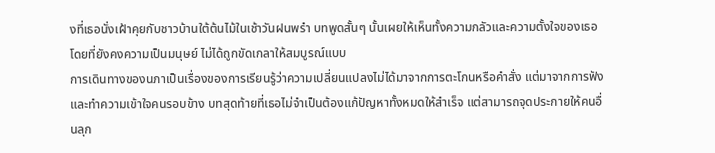งที่เธอนั่งเฝ้าคุยกับชาวบ้านใต้ต้นไม้ในเช้าวันฝนพรำ บทพูดสั้นๆ นั้นเผยให้เห็นทั้งความกลัวและความตั้งใจของเธอ โดยที่ยังคงความเป็นมนุษย์ ไม่ได้ถูกขัดเกลาให้สมบูรณ์แบบ
การเดินทางของนภาเป็นเรื่องของการเรียนรู้ว่าความเปลี่ยนแปลงไม่ได้มาจากการตะโกนหรือคำสั่ง แต่มาจากการฟังและทำความเข้าใจคนรอบข้าง บทสุดท้ายที่เธอไม่จำเป็นต้องแก้ปัญหาทั้งหมดให้สำเร็จ แต่สามารถจุดประกายให้คนอื่นลุก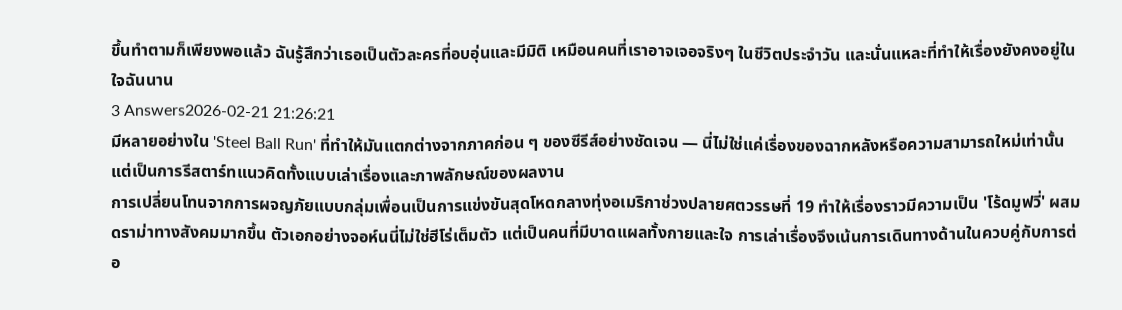ขึ้นทำตามก็เพียงพอแล้ว ฉันรู้สึกว่าเธอเป็นตัวละครที่อบอุ่นและมีมิติ เหมือนคนที่เราอาจเจอจริงๆ ในชีวิตประจำวัน และนั่นแหละที่ทำให้เรื่องยังคงอยู่ในใจฉันนาน
3 Answers2026-02-21 21:26:21
มีหลายอย่างใน 'Steel Ball Run' ที่ทำให้มันแตกต่างจากภาคก่อน ๆ ของซีรีส์อย่างชัดเจน — นี่ไม่ใช่แค่เรื่องของฉากหลังหรือความสามารถใหม่เท่านั้น แต่เป็นการรีสตาร์ทแนวคิดทั้งแบบเล่าเรื่องและภาพลักษณ์ของผลงาน
การเปลี่ยนโทนจากการผจญภัยแบบกลุ่มเพื่อนเป็นการแข่งขันสุดโหดกลางทุ่งอเมริกาช่วงปลายศตวรรษที่ 19 ทำให้เรื่องราวมีความเป็น 'โร้ดมูฟวี่' ผสมดราม่าทางสังคมมากขึ้น ตัวเอกอย่างจอห์นนี่ไม่ใช่ฮีโร่เต็มตัว แต่เป็นคนที่มีบาดแผลทั้งกายและใจ การเล่าเรื่องจึงเน้นการเดินทางด้านในควบคู่กับการต่อ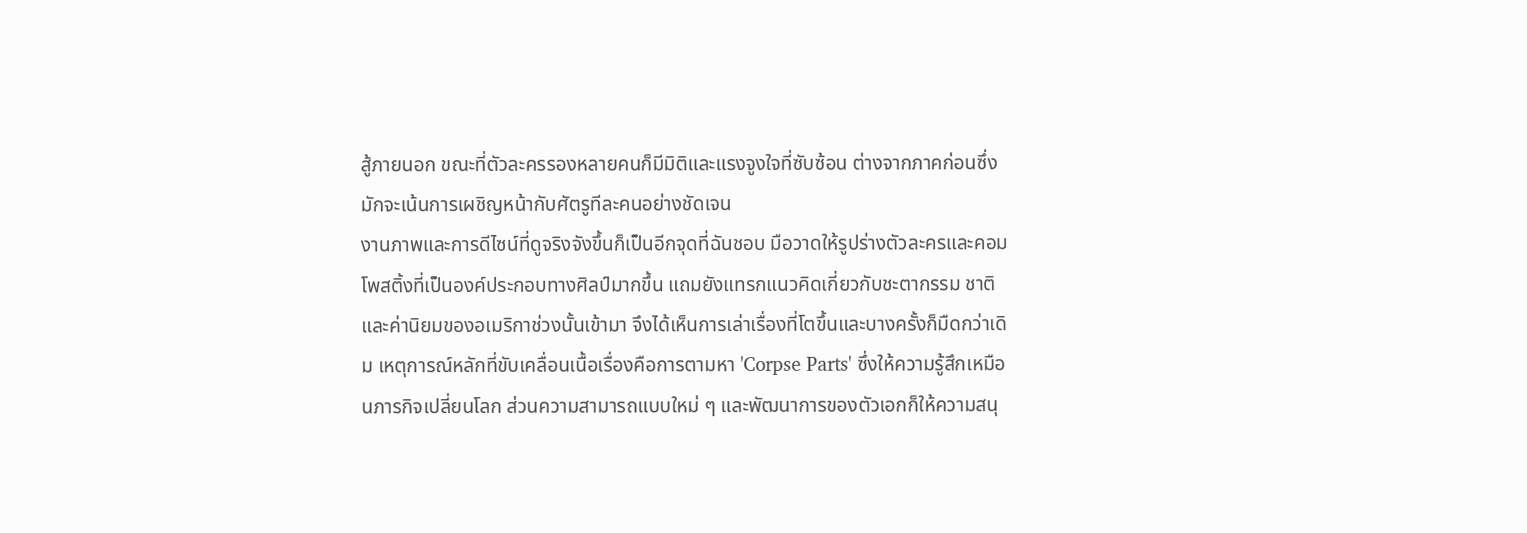สู้ภายนอก ขณะที่ตัวละครรองหลายคนก็มีมิติและแรงจูงใจที่ซับซ้อน ต่างจากภาคก่อนซึ่งมักจะเน้นการเผชิญหน้ากับศัตรูทีละคนอย่างชัดเจน
งานภาพและการดีไซน์ที่ดูจริงจังขึ้นก็เป็นอีกจุดที่ฉันชอบ มือวาดให้รูปร่างตัวละครและคอมโพสติ้งที่เป็นองค์ประกอบทางศิลป์มากขึ้น แถมยังแทรกแนวคิดเกี่ยวกับชะตากรรม ชาติ และค่านิยมของอเมริกาช่วงนั้นเข้ามา จึงได้เห็นการเล่าเรื่องที่โตขึ้นและบางครั้งก็มืดกว่าเดิม เหตุการณ์หลักที่ขับเคลื่อนเนื้อเรื่องคือการตามหา 'Corpse Parts' ซึ่งให้ความรู้สึกเหมือนภารกิจเปลี่ยนโลก ส่วนความสามารถแบบใหม่ ๆ และพัฒนาการของตัวเอกก็ให้ความสนุ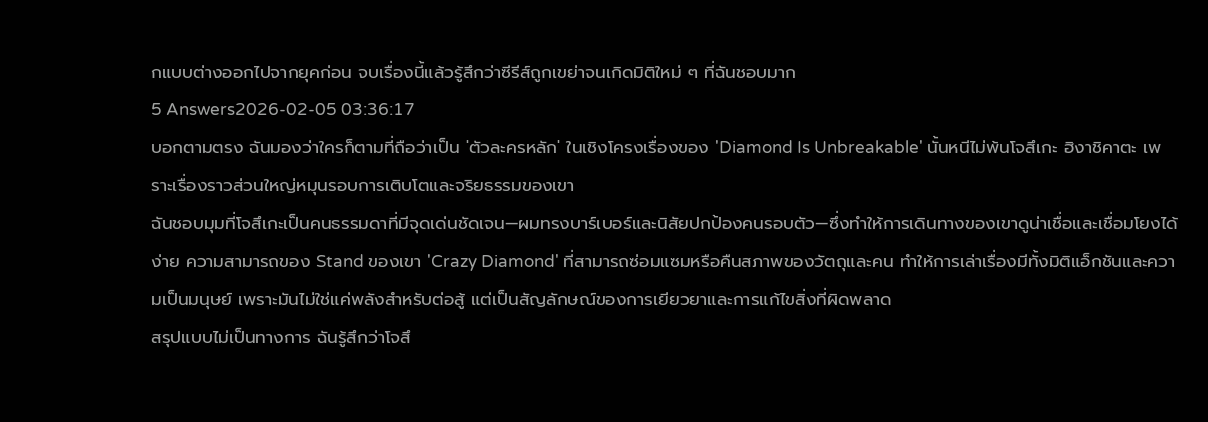กแบบต่างออกไปจากยุคก่อน จบเรื่องนี้แล้วรู้สึกว่าซีรีส์ถูกเขย่าจนเกิดมิติใหม่ ๆ ที่ฉันชอบมาก
5 Answers2026-02-05 03:36:17
บอกตามตรง ฉันมองว่าใครก็ตามที่ถือว่าเป็น 'ตัวละครหลัก' ในเชิงโครงเรื่องของ 'Diamond Is Unbreakable' นั้นหนีไม่พ้นโจสึเกะ ฮิงาชิคาตะ เพราะเรื่องราวส่วนใหญ่หมุนรอบการเติบโตและจริยธรรมของเขา
ฉันชอบมุมที่โจสึเกะเป็นคนธรรมดาที่มีจุดเด่นชัดเจน—ผมทรงบาร์เบอร์และนิสัยปกป้องคนรอบตัว—ซึ่งทำให้การเดินทางของเขาดูน่าเชื่อและเชื่อมโยงได้ง่าย ความสามารถของ Stand ของเขา 'Crazy Diamond' ที่สามารถซ่อมแซมหรือคืนสภาพของวัตถุและคน ทำให้การเล่าเรื่องมีทั้งมิติแอ็กชันและความเป็นมนุษย์ เพราะมันไม่ใช่แค่พลังสำหรับต่อสู้ แต่เป็นสัญลักษณ์ของการเยียวยาและการแก้ไขสิ่งที่ผิดพลาด
สรุปแบบไม่เป็นทางการ ฉันรู้สึกว่าโจสึ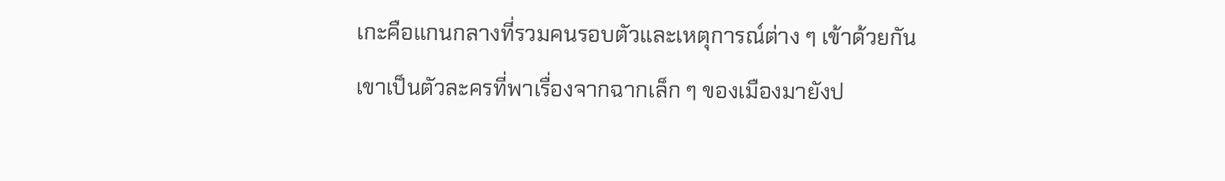เกะคือแกนกลางที่รวมคนรอบตัวและเหตุการณ์ต่าง ๆ เข้าด้วยกัน เขาเป็นตัวละครที่พาเรื่องจากฉากเล็ก ๆ ของเมืองมายังป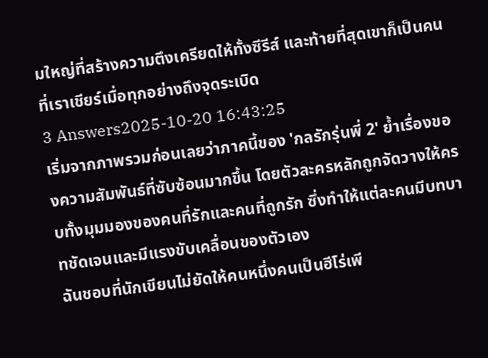มใหญ่ที่สร้างความตึงเครียดให้ทั้งซีรีส์ และท้ายที่สุดเขาก็เป็นคนที่เราเชียร์เมื่อทุกอย่างถึงจุดระเบิด
3 Answers2025-10-20 16:43:25
เริ่มจากภาพรวมก่อนเลยว่าภาคนี้ของ 'กลรักรุ่นพี่ 2' ย้ำเรื่องของความสัมพันธ์ที่ซับซ้อนมากขึ้น โดยตัวละครหลักถูกจัดวางให้ครบทั้งมุมมองของคนที่รักและคนที่ถูกรัก ซึ่งทำให้แต่ละคนมีบทบาทชัดเจนและมีแรงขับเคลื่อนของตัวเอง
ฉันชอบที่นักเขียนไม่ยัดให้คนหนึ่งคนเป็นฮีโร่เพี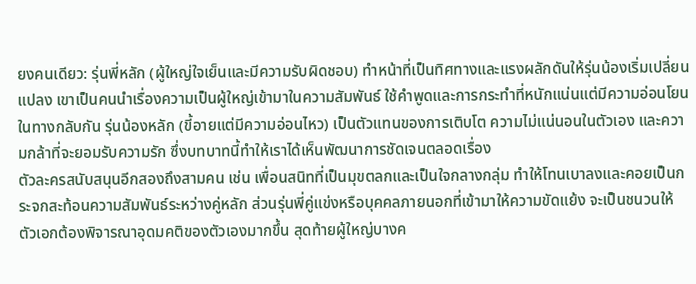ยงคนเดียว: รุ่นพี่หลัก (ผู้ใหญ่ใจเย็นและมีความรับผิดชอบ) ทำหน้าที่เป็นทิศทางและแรงผลักดันให้รุ่นน้องเริ่มเปลี่ยนแปลง เขาเป็นคนนำเรื่องความเป็นผู้ใหญ่เข้ามาในความสัมพันธ์ ใช้คำพูดและการกระทำที่หนักแน่นแต่มีความอ่อนโยน ในทางกลับกัน รุ่นน้องหลัก (ขี้อายแต่มีความอ่อนไหว) เป็นตัวแทนของการเติบโต ความไม่แน่นอนในตัวเอง และความกล้าที่จะยอมรับความรัก ซึ่งบทบาทนี้ทำให้เราได้เห็นพัฒนาการชัดเจนตลอดเรื่อง
ตัวละครสนับสนุนอีกสองถึงสามคน เช่น เพื่อนสนิทที่เป็นมุขตลกและเป็นใจกลางกลุ่ม ทำให้โทนเบาลงและคอยเป็นกระจกสะท้อนความสัมพันธ์ระหว่างคู่หลัก ส่วนรุ่นพี่คู่แข่งหรือบุคคลภายนอกที่เข้ามาให้ความขัดแย้ง จะเป็นชนวนให้ตัวเอกต้องพิจารณาอุดมคติของตัวเองมากขึ้น สุดท้ายผู้ใหญ่บางค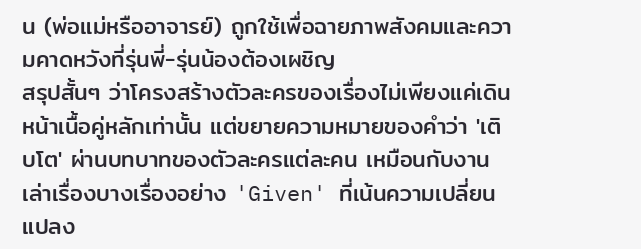น (พ่อแม่หรืออาจารย์) ถูกใช้เพื่อฉายภาพสังคมและความคาดหวังที่รุ่นพี่-รุ่นน้องต้องเผชิญ
สรุปสั้นๆ ว่าโครงสร้างตัวละครของเรื่องไม่เพียงแค่เดินหน้าเนื้อคู่หลักเท่านั้น แต่ขยายความหมายของคำว่า 'เติบโต' ผ่านบทบาทของตัวละครแต่ละคน เหมือนกับงานเล่าเรื่องบางเรื่องอย่าง 'Given' ที่เน้นความเปลี่ยนแปลง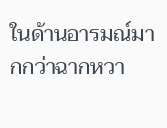ในด้านอารมณ์มากกว่าฉากหวา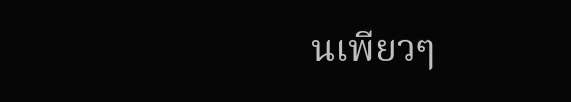นเพียวๆ